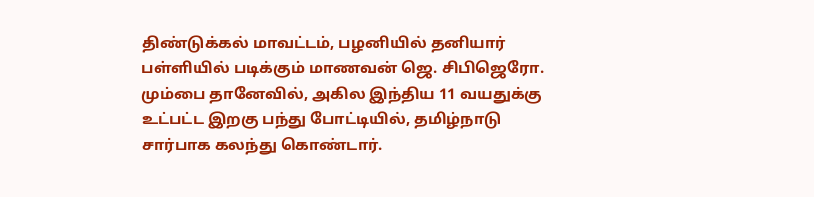திண்டுக்கல் மாவட்டம், பழனியில் தனியார் பள்ளியில் படிக்கும் மாணவன் ஜெ. சிபிஜெரோ. மும்பை தானேவில், அகில இந்திய 11 வயதுக்கு உட்பட்ட இறகு பந்து போட்டியில், தமிழ்நாடு சார்பாக கலந்து கொண்டார்.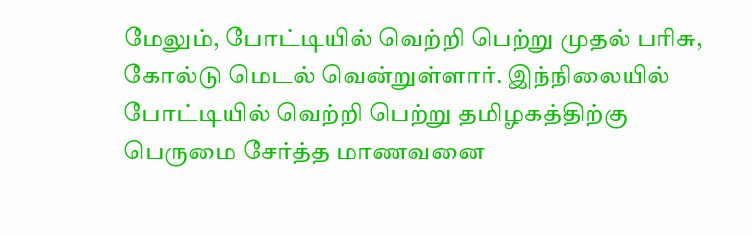மேலும், போட்டியில் வெற்றி பெற்று முதல் பரிசு, கோல்டு மெடல் வென்றுள்ளார். இந்நிலையில் போட்டியில் வெற்றி பெற்று தமிழகத்திற்கு பெருமை சேர்த்த மாணவனை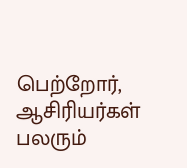பெற்றோர், ஆசிரியர்கள் பலரும்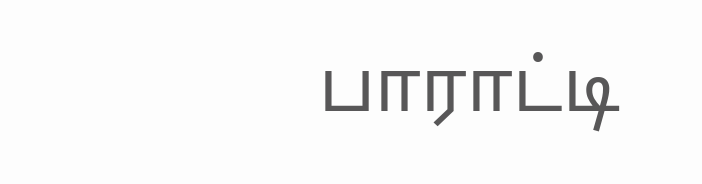பாராட்டி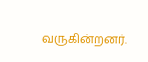வருகின்றனர்.